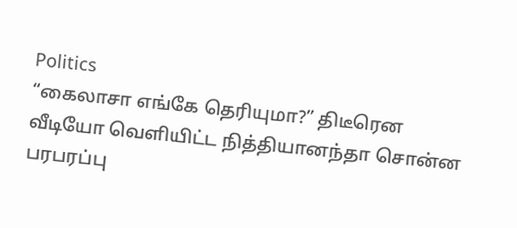Politics
“கைலாசா எங்கே தெரியுமா?” திடீரென வீடியோ வெளியிட்ட நித்தியானந்தா சொன்ன பரபரப்பு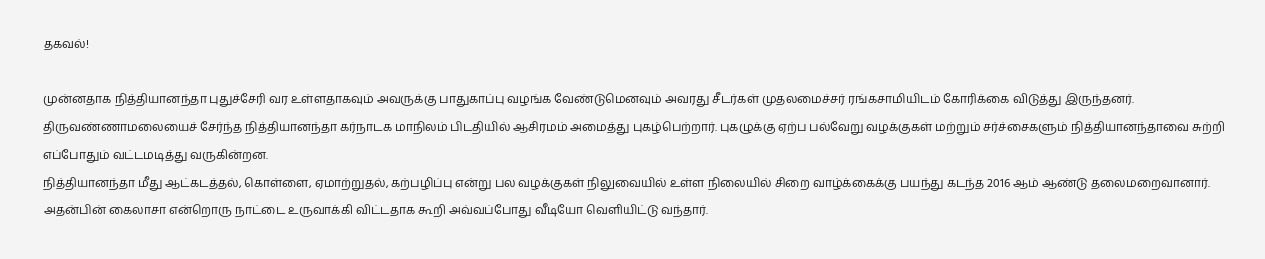தகவல்!

முன்னதாக நித்தியானந்தா புதுச்சேரி வர உள்ளதாகவும் அவருக்கு பாதுகாப்பு வழங்க வேண்டுமெனவும் அவரது சீடர்கள் முதலமைச்சர் ரங்கசாமியிடம் கோரிக்கை விடுத்து இருந்தனர்.
திருவண்ணாமலையைச் சேர்ந்த நித்தியானந்தா கர்நாடக மாநிலம் பிடதியில் ஆசிரமம் அமைத்து புகழ்பெற்றார். புகழுக்கு ஏற்ப பல்வேறு வழக்குகள் மற்றும் சர்ச்சைகளும் நித்தியானந்தாவை சுற்றி எப்போதும் வட்டமடித்து வருகின்றன.
நித்தியானந்தா மீது ஆட்கடத்தல், கொள்ளை, ஏமாற்றுதல், கற்பழிப்பு என்று பல வழக்குகள் நிலுவையில் உள்ள நிலையில் சிறை வாழ்க்கைக்கு பயந்து கடந்த 2016 ஆம் ஆண்டு தலைமறைவானார்.
அதன்பின் கைலாசா என்றொரு நாட்டை உருவாக்கி விட்டதாக கூறி அவ்வப்போது வீடியோ வெளியிட்டு வந்தார்.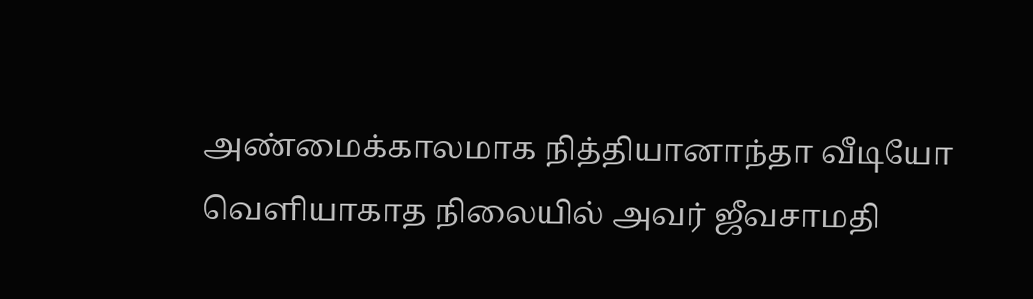அண்மைக்காலமாக நித்தியானாந்தா வீடியோ வெளியாகாத நிலையில் அவர் ஜீவசாமதி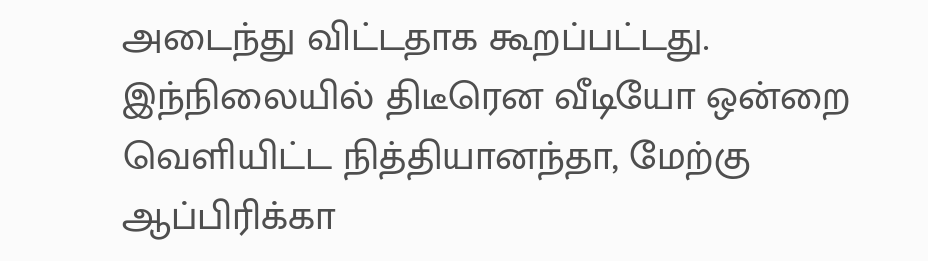அடைந்து விட்டதாக கூறப்பட்டது.
இந்நிலையில் திடீரென வீடியோ ஒன்றை வெளியிட்ட நித்தியானந்தா, மேற்கு ஆப்பிரிக்கா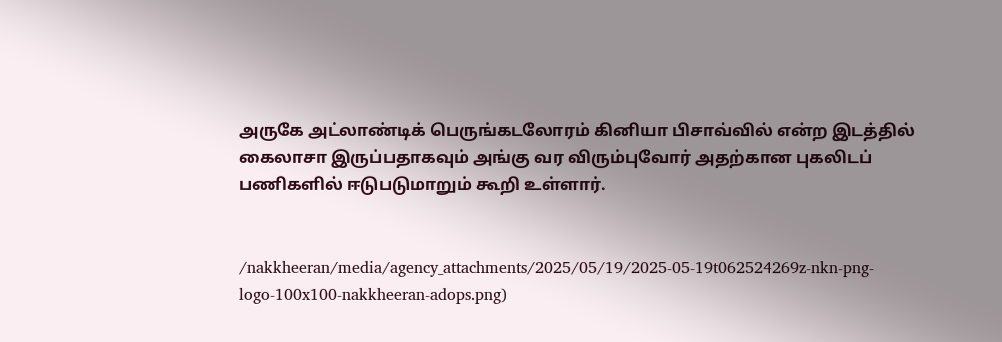அருகே அட்லாண்டிக் பெருங்கடலோரம் கினியா பிசாவ்வில் என்ற இடத்தில் கைலாசா இருப்பதாகவும் அங்கு வர விரும்புவோர் அதற்கான புகலிடப் பணிகளில் ஈடுபடுமாறும் கூறி உள்ளார்.


/nakkheeran/media/agency_attachments/2025/05/19/2025-05-19t062524269z-nkn-png-logo-100x100-nakkheeran-adops.png)